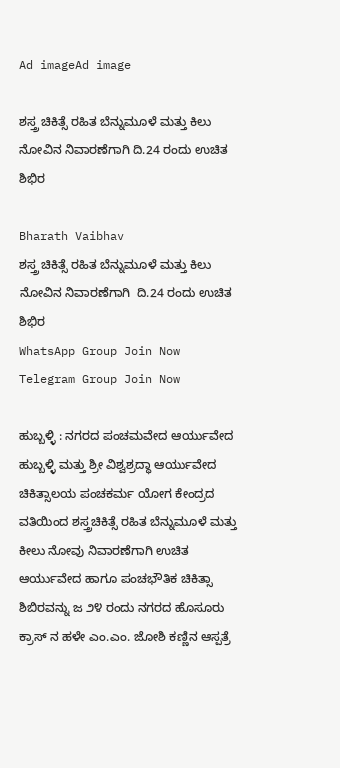Ad imageAd image

ಶಸ್ತ್ರ ಚಿಕಿತ್ಸೆ ರಹಿತ ಬೆನ್ನುಮೂಳೆ ಮತ್ತು ಕಿಲು ನೋವಿನ ನಿವಾರಣೆಗಾಗಿ ದಿ.24 ರಂದು ಉಚಿತ ಶಿಭಿರ

Bharath Vaibhav
ಶಸ್ತ್ರ ಚಿಕಿತ್ಸೆ ರಹಿತ ಬೆನ್ನುಮೂಳೆ ಮತ್ತು ಕಿಲು ನೋವಿನ ನಿವಾರಣೆಗಾಗಿ  ದಿ.24 ರಂದು ಉಚಿತ ಶಿಭಿರ
WhatsApp Group Join Now
Telegram Group Join Now

ಹುಬ್ಬಳ್ಳಿ : ನಗರದ ಪಂಚಮವೇದ ಆರ್ಯುವೇದ ಹುಬ್ಬಳ್ಳಿ ಮತ್ತು ಶ್ರೀ ವಿಶ್ವಶ್ರದ್ಧಾ ಆರ್ಯುವೇದ ಚಿಕಿತ್ಸಾಲಯ ಪಂಚಕರ್ಮ ಯೋಗ ಕೇಂದ್ರದ ವತಿಯಿಂದ ಶಸ್ತ್ರಚಿಕಿತ್ಸೆ ರಹಿತ ಬೆನ್ನುಮೂಳೆ ಮತ್ತು ಕೀಲು ನೋವು ನಿವಾರಣೆಗಾಗಿ ಉಚಿತ ಆರ್ಯುವೇದ ಹಾಗೂ ಪಂಚಭೌತಿಕ ಚಿಕಿತ್ಸಾ ಶಿಬಿರವನ್ನು ಜ‌ ೨೪ ರಂದು ನಗರದ ಹೊಸೂರು ಕ್ರಾಸ್ ನ ಹಳೇ ಎಂ.ಎಂ. ಜೋಶಿ ಕಣ್ಣಿನ ಆಸ್ಪತ್ರೆ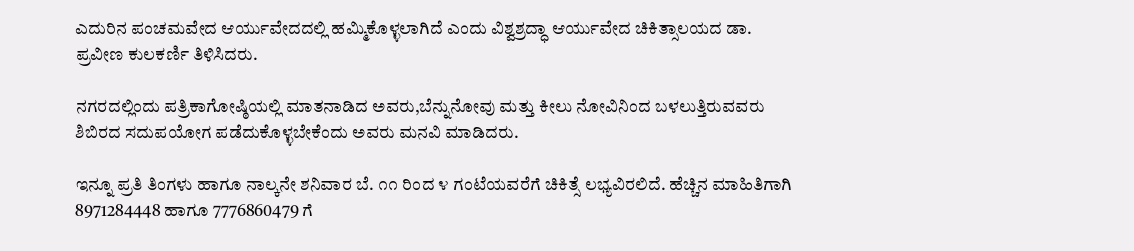ಎದುರಿನ ಪಂಚಮವೇದ ಆರ್ಯುವೇದದಲ್ಲಿ ಹಮ್ಮಿಕೊಳ್ಳಲಾಗಿದೆ ಎಂದು ವಿಶ್ವಶ್ರದ್ಧಾ ಆರ್ಯುವೇದ ಚಿಕಿತ್ಸಾಲಯದ ಡಾ. ಪ್ರವೀಣ ಕುಲಕರ್ಣಿ ತಿಳಿಸಿದರು.

ನಗರದಲ್ಲಿಂದು ಪತ್ರಿಕಾಗೋಷ್ಠಿಯಲ್ಲಿ ಮಾತನಾಡಿದ ಅವರು,ಬೆನ್ನುನೋವು ಮತ್ತು ಕೀಲು ನೋವಿನಿಂದ ಬಳಲುತ್ತಿರುವವರು ಶಿಬಿರದ ಸದುಪಯೋಗ ಪಡೆದುಕೊಳ್ಳಬೇಕೆಂದು ಅವರು ಮನವಿ ಮಾಡಿದರು.

ಇನ್ನೂ ಪ್ರತಿ ತಿಂಗಳು ಹಾಗೂ ನಾಲ್ಕನೇ ಶನಿವಾರ ಬೆ. ೧೧ ರಿಂದ ೪ ಗಂಟೆಯವರೆಗೆ ಚಿಕಿತ್ಸೆ ಲಭ್ಯವಿರಲಿದೆ. ಹೆಚ್ಚಿನ ಮಾಹಿತಿಗಾಗಿ 8971284448 ಹಾಗೂ 7776860479 ಗೆ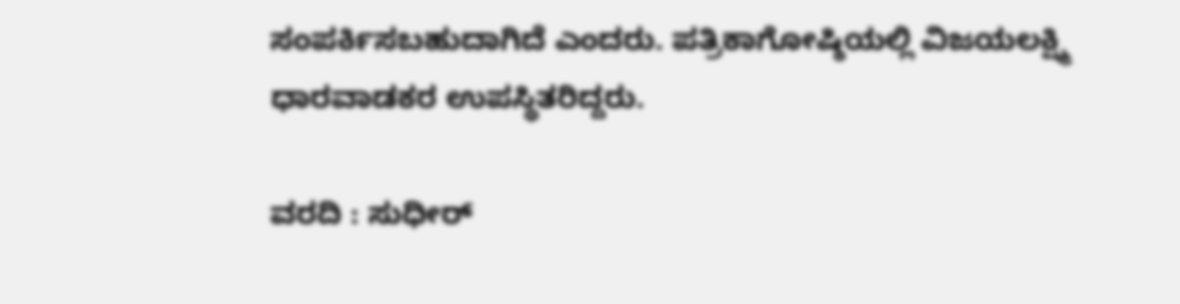ಸಂಪರ್ಕಿಸಬಹುದಾಗಿದೆ‌ ಎಂದರು. ಪತ್ರಿಕಾಗೋಷ್ಠಿಯಲ್ಲಿ ವಿಜಯಲಕ್ಷ್ಮಿ ಧಾರವಾಡಕರ ಉಪಸ್ಥಿತರಿದ್ದರು.

ವರದಿ : ಸುಧೀರ್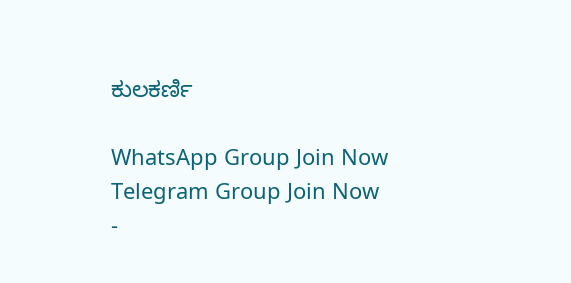ಕುಲಕರ್ಣಿ

WhatsApp Group Join Now
Telegram Group Join Now
-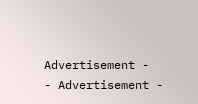Advertisement -  - Advertisement -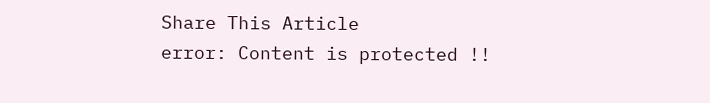Share This Article
error: Content is protected !!